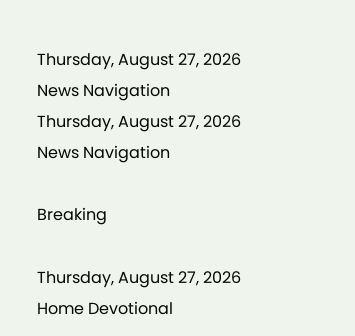Thursday, August 27, 2026
News Navigation
Thursday, August 27, 2026
News Navigation

Breaking

Thursday, August 27, 2026
Home Devotional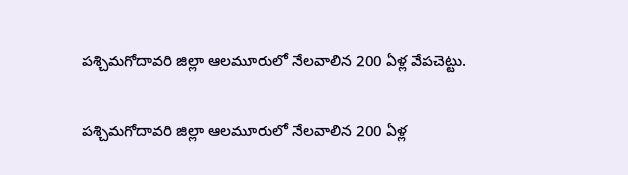పశ్చిమగోదావరి జిల్లా ఆలమూరులో నేలవాలిన 200 ఏళ్ల వేపచెట్టు.

పశ్చిమగోదావరి జిల్లా ఆలమూరులో నేలవాలిన 200 ఏళ్ల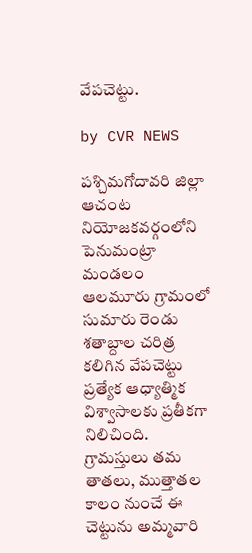వేపచెట్టు.

by CVR NEWS

పశ్చిమగోదావరి జిల్లా ఆచంట నియోజకవర్గంలోని పెనుమంట్రా మండలం ఆలమూరు గ్రామంలో సుమారు రెండు శతాబ్దాల చరిత్ర కలిగిన వేపచెట్టు ప్రత్యేక ఆధ్యాత్మిక విశ్వాసాలకు ప్రతీకగా నిలిచింది. గ్రామస్తులు తమ తాతలు, ముత్తాతల కాలం నుంచే ఈ చెట్టును అమ్మవారి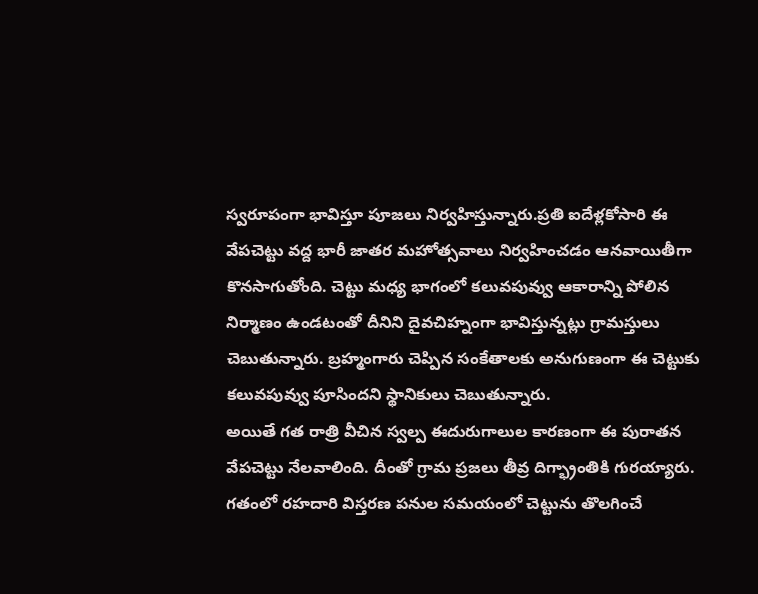స్వరూపంగా భావిస్తూ పూజలు నిర్వహిస్తున్నారు.ప్రతి ఐదేళ్లకోసారి ఈ వేపచెట్టు వద్ద భారీ జాతర మహోత్సవాలు నిర్వహించడం ఆనవాయితీగా కొనసాగుతోంది. చెట్టు మధ్య భాగంలో కలువపువ్వు ఆకారాన్ని పోలిన నిర్మాణం ఉండటంతో దీనిని దైవచిహ్నంగా భావిస్తున్నట్లు గ్రామస్తులు చెబుతున్నారు. బ్రహ్మంగారు చెప్పిన సంకేతాలకు అనుగుణంగా ఈ చెట్టుకు కలువపువ్వు పూసిందని స్థానికులు చెబుతున్నారు.
అయితే గత రాత్రి వీచిన స్వల్ప ఈదురుగాలుల కారణంగా ఈ పురాతన వేపచెట్టు నేలవాలింది. దీంతో గ్రామ ప్రజలు తీవ్ర దిగ్భ్రాంతికి గురయ్యారు. గతంలో రహదారి విస్తరణ పనుల సమయంలో చెట్టును తొలగించే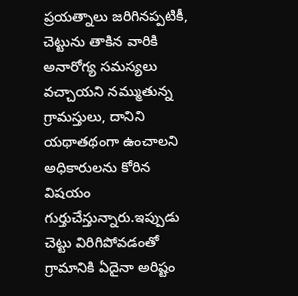ప్రయత్నాలు జరిగినప్పటికీ, చెట్టును తాకిన వారికి అనారోగ్య సమస్యలు వచ్చాయని నమ్ముతున్న గ్రామస్తులు, దానిని యథాతథంగా ఉంచాలని అధికారులను కోరిన విషయం గుర్తుచేస్తున్నారు.ఇప్పుడు చెట్టు విరిగిపోవడంతో గ్రామానికి ఏదైనా అరిష్టం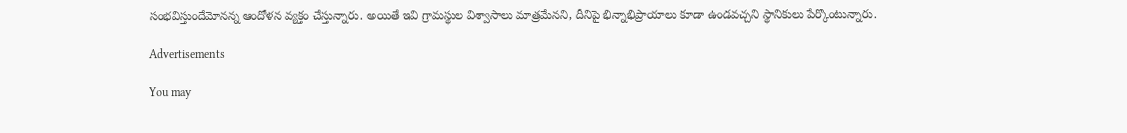సంభవిస్తుందేమోనన్న ఆందోళన వ్యక్తం చేస్తున్నారు. అయితే ఇవి గ్రామస్థుల విశ్వాసాలు మాత్రమేనని, దీనిపై భిన్నాభిప్రాయాలు కూడా ఉండవచ్చని స్థానికులు పేర్కొంటున్నారు.

Advertisements

You may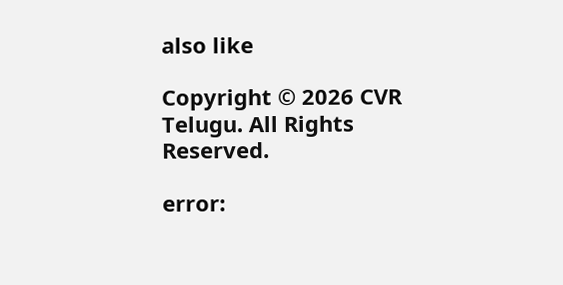also like

Copyright © 2026 CVR Telugu. All Rights Reserved.

error: